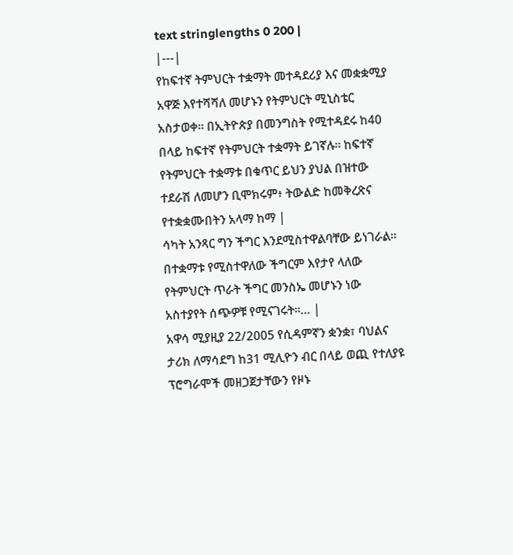text stringlengths 0 200 |
|---|
የከፍተኛ ትምህርት ተቋማት መተዳደሪያ እና መቋቋሚያ አዋጅ እየተሻሻለ መሆኑን የትምህርት ሚኒስቴር አስታወቀ። በኢትዮጵያ በመንግስት የሚተዳደሩ ከ40 በላይ ከፍተኛ የትምህርት ተቋማት ይገኛሉ። ከፍተኛ የትምህርት ተቋማቱ በቁጥር ይህን ያህል በዝተው ተደራሽ ለመሆን ቢሞክሩም፥ ትውልድ ከመቅረጽና የተቋቋሙበትን አላማ ከማ |
ሳካት አንጻር ግን ችግር እንደሚስተዋልባቸው ይነገራል። በተቋማቱ የሚስተዋለው ችግርም እየታየ ላለው የትምህርት ጥራት ችግር መንስኤ መሆኑን ነው አስተያየት ሰጭዎቹ የሚናገሩት።… |
አዋሳ ሚያዚያ 22/2005 የሲዳምኛን ቋንቋ፣ ባህልና ታሪክ ለማሳደግ ከ31 ሚሊዮን ብር በላይ ወጪ የተለያዩ ፕሮግራሞች መዘጋጀታቸውን የዞኑ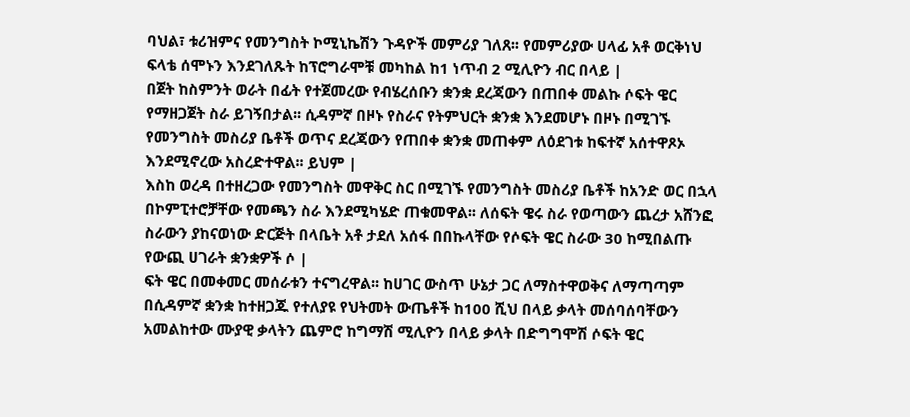ባህል፣ ቱሪዝምና የመንግስት ኮሚኒኬሽን ጉዳዮች መምሪያ ገለጸ፡፡ የመምሪያው ሀላፊ አቶ ወርቅነህ ፍላቴ ሰሞኑን እንደገለጹት ከፕሮግራሞቹ መካከል ከ1 ነጥብ 2 ሚሊዮን ብር በላይ |
በጀት ከስምንት ወራት በፊት የተጀመረው የብሄረሰቡን ቋንቋ ደረጃውን በጠበቀ መልኩ ሶፍት ዌር የማዘጋጀት ስራ ይገኝበታል፡፡ ሲዳምኛ በዞኑ የስራና የትምህርት ቋንቋ እንደመሆኑ በዞኑ በሚገኙ የመንግስት መስሪያ ቤቶች ወጥና ደረጃውን የጠበቀ ቋንቋ መጠቀም ለዕደገቱ ከፍተኛ አሰተዋጾኦ እንደሚኖረው አስረድተዋል፡፡ ይህም |
እስከ ወረዳ በተዘረጋው የመንግስት መዋቅር ስር በሚገኙ የመንግስት መስሪያ ቤቶች ከአንድ ወር በኋላ በኮምፒተሮቻቸው የመጫን ስራ እንደሚካሄድ ጠቁመዋል፡፡ ለሰፍት ዌሩ ስራ የወጣውን ጨረታ አሸንፎ ስራውን ያከናወነው ድርጅት በላቤት አቶ ታደለ አሰፋ በበኩላቸው የሶፍት ዌር ስራው 30 ከሚበልጡ የውጪ ሀገራት ቋንቋዎች ሶ |
ፍት ዌር በመቀመር መሰራቱን ተናግረዋል፡፡ ከሀገር ውስጥ ሁኔታ ጋር ለማስተዋወቅና ለማጣጣም በሲዳምኛ ቋንቋ ከተዘጋጁ የተለያዩ የህትመት ውጤቶች ከ100 ሺህ በላይ ቃላት መሰባሰባቸውን አመልከተው ሙያዊ ቃላትን ጨምሮ ከግማሽ ሚሊዮን በላይ ቃላት በድግግሞሽ ሶፍት ዌር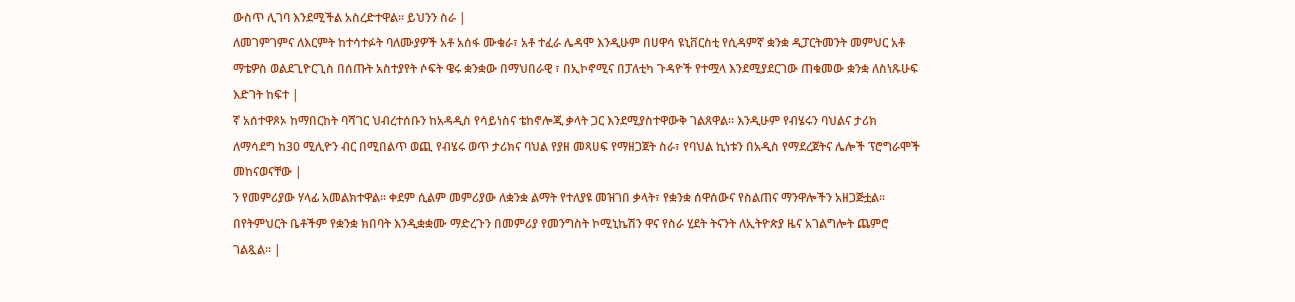ውስጥ ሊገባ እንደሚችል አስረድተዋል፡፡ ይህንን ስራ |
ለመገምገምና ለእርምት ከተሳተፉት ባለሙያዎች አቶ አሰፋ ሙቁራ፣ አቶ ተፈራ ሌዳሞ እንዲሁም በሀዋሳ ዩኒቨርስቲ የሲዳምኛ ቋንቋ ዲፓርትመንት መምህር አቶ ማቴዎስ ወልደጊዮርጊስ በሰጡት አስተያየት ሶፍት ዌሩ ቋንቋው በማህበራዊ ፣ በኢኮኖሚና በፓለቲካ ጉዳዮች የተሟላ እንደሚያደርገው ጠቁመው ቋንቋ ለስነጹሁፍ እድገት ከፍተ |
ኛ አሰተዋጾኦ ከማበርከት ባሻገር ህብረተሰቡን ከአዳዲስ የሳይነስና ቴከኖሎጂ ቃላት ጋር እንደሚያስተዋውቅ ገልጸዋል፡፡ እንዲሁም የብሄሩን ባህልና ታሪክ ለማሳደግ ከ30 ሚሊዮን ብር በሚበልጥ ወጪ የብሄሩ ወጥ ታሪክና ባህል የያዘ መጻሀፍ የማዘጋጀት ስራ፣ የባህል ኪነቱን በአዲስ የማደረጀትና ሌሎች ፕሮግራሞች መከናወናቸው |
ን የመምሪያው ሃላፊ አመልክተዋል፡፡ ቀደም ሲልም መምሪያው ለቋንቋ ልማት የተለያዩ መዝገበ ቃላት፣ የቋንቋ ሰዋሰውና የስልጠና ማንዋሎችን አዘጋጅቷል፡፡ በየትምህርት ቤቶችም የቋንቋ ክበባት እንዲቋቋሙ ማድረጉን በመምሪያ የመንግስት ኮሚኒኬሽን ዋና የስራ ሂደት ትናንት ለኢትዮጵያ ዜና አገልግሎት ጨምሮ ገልጿል፡፡ |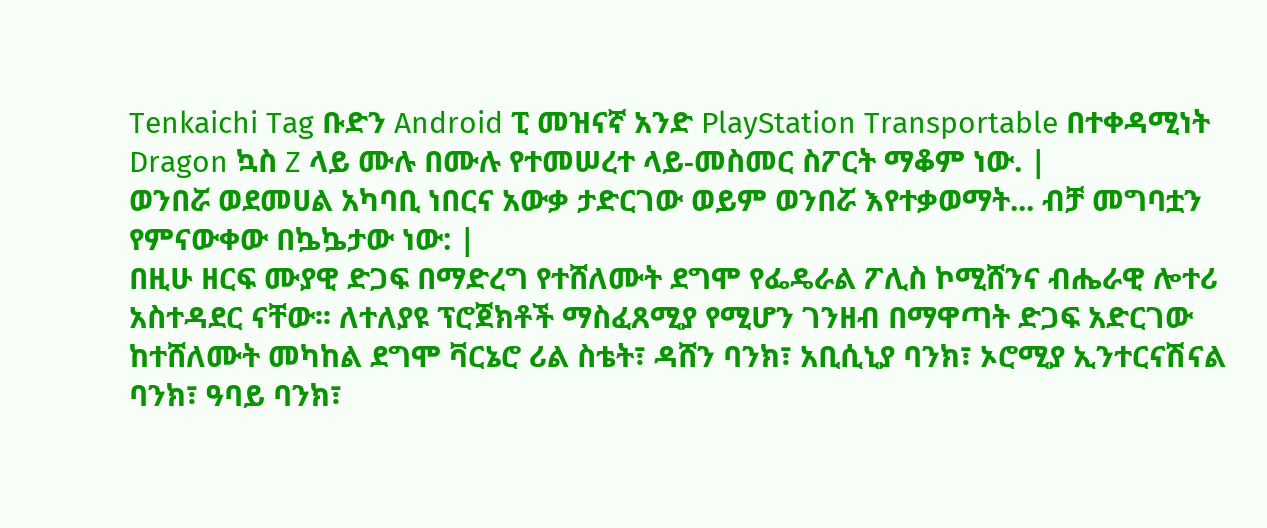Tenkaichi Tag ቡድን Android ፒ መዝናኛ አንድ PlayStation Transportable በተቀዳሚነት Dragon ኳስ Z ላይ ሙሉ በሙሉ የተመሠረተ ላይ-መስመር ስፖርት ማቆም ነው. |
ወንበሯ ወደመሀል አካባቢ ነበርና አውቃ ታድርገው ወይም ወንበሯ እየተቃወማት... ብቻ መግባቷን የምናውቀው በኴኴታው ነው: |
በዚሁ ዘርፍ ሙያዊ ድጋፍ በማድረግ የተሸለሙት ደግሞ የፌዴራል ፖሊስ ኮሚሸንና ብሔራዊ ሎተሪ አስተዳደር ናቸው፡፡ ለተለያዩ ፕሮጀክቶች ማስፈጸሚያ የሚሆን ገንዘብ በማዋጣት ድጋፍ አድርገው ከተሸለሙት መካከል ደግሞ ቫርኔሮ ሪል ስቴት፣ ዳሸን ባንክ፣ አቢሲኒያ ባንክ፣ ኦሮሚያ ኢንተርናሽናል ባንክ፣ ዓባይ ባንክ፣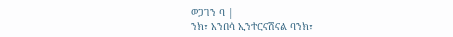ወጋገን ባ |
ንክ፣ አንበሳ ኢንተርናሽናል ባንክ፣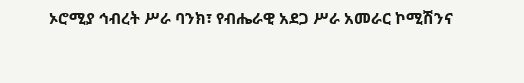ኦሮሚያ ኅብረት ሥራ ባንክ፣ የብሔራዊ አደጋ ሥራ አመራር ኮሚሽንና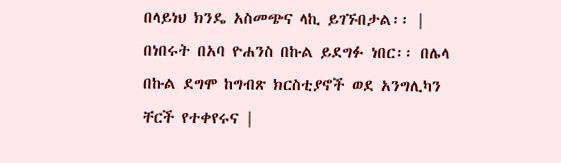በላይነህ ክንዴ አስመጭና ላኪ ይገኙበታል፡፡ |
በነበሩት በአባ ዮሐንስ በኩል ይደግፉ ነበር፡፡ በሌላ በኩል ደግሞ ከግብጽ ክርስቲያኖች ወደ አንግሊካን ቸርች የተቀየሩና |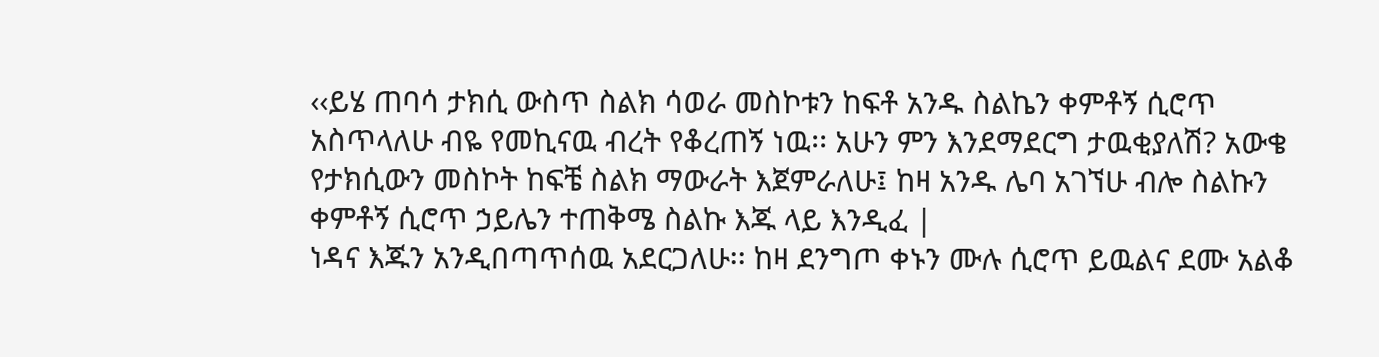‹‹ይሄ ጠባሳ ታክሲ ውስጥ ስልክ ሳወራ መስኮቱን ከፍቶ አንዱ ስልኬን ቀምቶኝ ሲሮጥ አስጥላለሁ ብዬ የመኪናዉ ብረት የቆረጠኝ ነዉ፡፡ አሁን ምን እንደማደርግ ታዉቂያለሽ? አውቄ የታክሲውን መስኮት ከፍቼ ስልክ ማውራት እጀምራለሁ፤ ከዛ አንዱ ሌባ አገኘሁ ብሎ ስልኩን ቀምቶኝ ሲሮጥ ኃይሌን ተጠቅሜ ስልኩ እጁ ላይ እንዲፈ |
ነዳና እጁን አንዲበጣጥሰዉ አደርጋለሁ፡፡ ከዛ ደንግጦ ቀኑን ሙሉ ሲሮጥ ይዉልና ደሙ አልቆ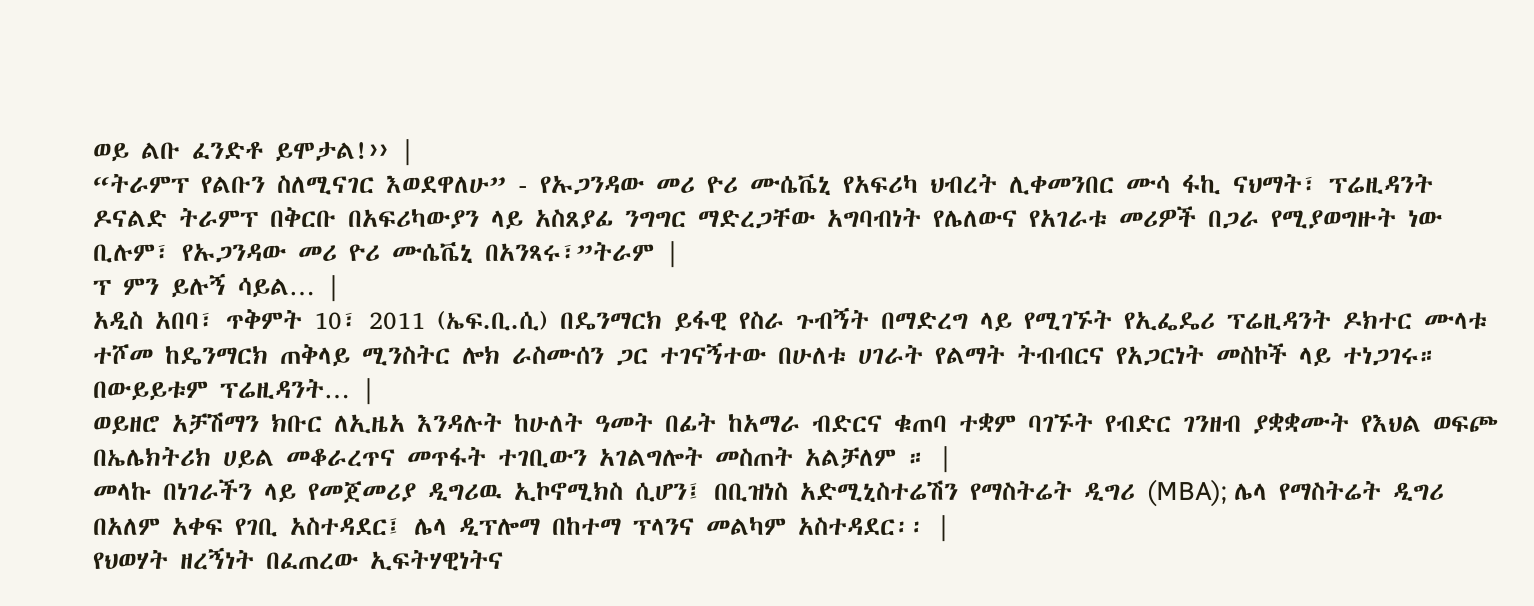ወይ ልቡ ፈንድቶ ይሞታል!›› |
“ትራምፕ የልቡን ስለሚናገር እወደዋለሁ” - የኡጋንዳው መሪ ዮሪ ሙሴቬኒ የአፍሪካ ህብረት ሊቀመንበር ሙሳ ፋኪ ናህማት፣ ፕሬዚዳንት ዶናልድ ትራምፕ በቅርቡ በአፍሪካውያን ላይ አስጸያፊ ንግግር ማድረጋቸው አግባብነት የሌለውና የአገራቱ መሪዎች በጋራ የሚያወግዙት ነው ቢሉም፣ የኡጋንዳው መሪ ዮሪ ሙሴቬኒ በአንጻሩ፣”ትራም |
ፕ ምን ይሉኝ ሳይል… |
አዲስ አበባ፣ ጥቅምት 10፣ 2011 (ኤፍ.ቢ.ሲ) በዴንማርክ ይፋዊ የስራ ጉብኝት በማድረግ ላይ የሚገኙት የኢፌዴሪ ፕሬዚዳንት ዶክተር ሙላቱ ተሾመ ከዴንማርክ ጠቅላይ ሚንስትር ሎክ ራስሙሰን ጋር ተገናኝተው በሁለቱ ሀገራት የልማት ትብብርና የአጋርነት መስኮች ላይ ተነጋገሩ። በውይይቱም ፕሬዚዳንት… |
ወይዘሮ አቻሽማን ክቡር ለኢዜአ እንዳሉት ከሁለት ዓመት በፊት ከአማራ ብድርና ቁጠባ ተቋም ባገኙት የብድር ገንዘብ ያቋቋሙት የእህል ወፍጮ በኤሌክትሪክ ሀይል መቆራረጥና መጥፋት ተገቢውን አገልግሎት መስጠት አልቻለም ። |
መላኩ በነገራችን ላይ የመጀመሪያ ዲግሪዉ ኢኮኖሚክስ ሲሆን፤ በቢዝነስ አድሚኒስተሬሽን የማስትሬት ዲግሪ (MBA); ሌላ የማስትሬት ዲግሪ በአለም አቀፍ የገቢ አስተዳደር፤ ሌላ ዲፕሎማ በከተማ ፕላንና መልካም አስተዳደር፡፡ |
የህወሃት ዘረኝነት በፈጠረው ኢፍትሃዊነትና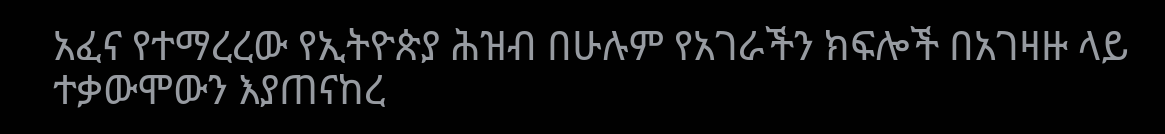አፈና የተማረረው የኢትዮጵያ ሕዝብ በሁሉም የአገራችን ክፍሎች በአገዛዙ ላይ ተቃውሞውን እያጠናከረ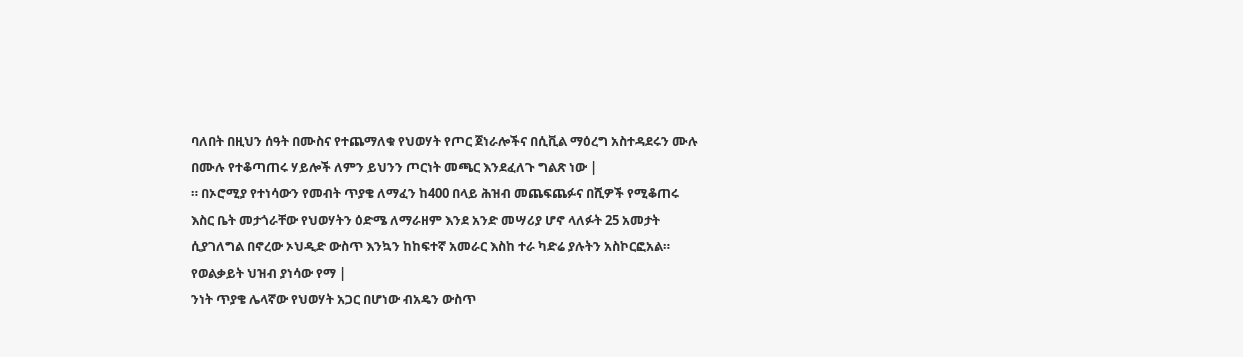ባለበት በዚህን ሰዓት በሙስና የተጨማለቁ የህወሃት የጦር ጀነራሎችና በሲቪል ማዕረግ አስተዳደሩን ሙሉ በሙሉ የተቆጣጠሩ ሃይሎች ለምን ይህንን ጦርነት መጫር እንደፈለጉ ግልጽ ነው |
። በኦሮሚያ የተነሳውን የመብት ጥያቄ ለማፈን ከ400 በላይ ሕዝብ መጨፍጨፉና በሺዎች የሚቆጠሩ እስር ቤት መታጎራቸው የህወሃትን ዕድሜ ለማራዘም እንደ አንድ መሣሪያ ሆኖ ላለፉት 25 አመታት ሲያገለግል በኖረው ኦህዲድ ውስጥ እንኳን ከከፍተኛ አመራር እስከ ተራ ካድሬ ያሉትን አስኮርፎአል። የወልቃይት ህዝብ ያነሳው የማ |
ንነት ጥያቄ ሌላኛው የህወሃት አጋር በሆነው ብአዴን ውስጥ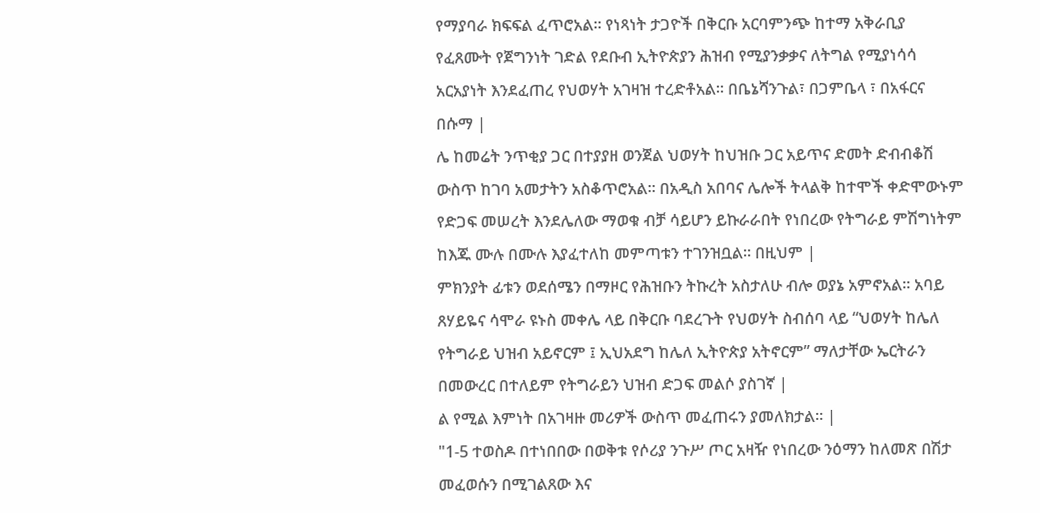የማያባራ ክፍፍል ፈጥሮአል። የነጻነት ታጋዮች በቅርቡ አርባምንጭ ከተማ አቅራቢያ የፈጸሙት የጀግንነት ገድል የደቡብ ኢትዮጵያን ሕዝብ የሚያንቃቃና ለትግል የሚያነሳሳ አርአያነት እንደፈጠረ የህወሃት አገዛዝ ተረድቶአል። በቤኔሻንጉል፣ በጋምቤላ ፣ በአፋርና በሱማ |
ሌ ከመሬት ንጥቂያ ጋር በተያያዘ ወንጀል ህወሃት ከህዝቡ ጋር አይጥና ድመት ድብብቆሽ ውስጥ ከገባ አመታትን አስቆጥሮአል። በአዲስ አበባና ሌሎች ትላልቅ ከተሞች ቀድሞውኑም የድጋፍ መሠረት እንደሌለው ማወቁ ብቻ ሳይሆን ይኩራራበት የነበረው የትግራይ ምሽግነትም ከእጁ ሙሉ በሙሉ እያፈተለከ መምጣቱን ተገንዝቧል። በዚህም |
ምክንያት ፊቱን ወደሰሜን በማዞር የሕዝቡን ትኩረት አስታለሁ ብሎ ወያኔ አምኖአል። አባይ ጸሃይዬና ሳሞራ ዩኑስ መቀሌ ላይ በቅርቡ ባደረጉት የህወሃት ስብሰባ ላይ “ህወሃት ከሌለ የትግራይ ህዝብ አይኖርም ፤ ኢህአደግ ከሌለ ኢትዮጵያ አትኖርም” ማለታቸው ኤርትራን በመውረር በተለይም የትግራይን ህዝብ ድጋፍ መልሶ ያስገኛ |
ል የሚል እምነት በአገዛዙ መሪዎች ውስጥ መፈጠሩን ያመለክታል። |
"1-5 ተወስዶ በተነበበው በወቅቱ የሶሪያ ንጉሥ ጦር አዛዥ የነበረው ንዕማን ከለመጽ በሽታ መፈወሱን በሚገልጸው እና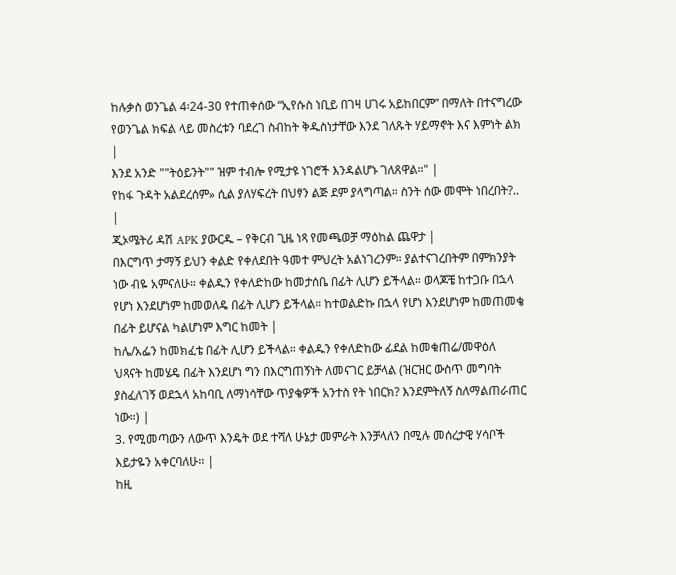ከሉቃስ ወንጌል 4፡24-30 የተጠቀሰው “ኢየሱስ ነቢይ በገዛ ሀገሩ አይከበርም” በማለት በተናግረው የወንጌል ክፍል ላይ መስረቱን ባደረገ ስብከት ቅዱስነታቸው እንደ ገለጹት ሃይማኖት እና እምነት ልክ |
እንደ አንድ ""ትዕይንት"" ዝም ተብሎ የሚታዩ ነገሮች እንዳልሆኑ ገለጸዋል።" |
የከፋ ጉዳት አልደረሰም» ሲል ያለሃፍረት በህፃን ልጅ ደም ያላግጣል። ስንት ሰው መሞት ነበረበት?.. |
ጂኦሜትሪ ዳሽ APK ያውርዱ – የቅርብ ጊዜ ነጻ የመጫወቻ ማዕከል ጨዋታ |
በእርግጥ ታማኝ ይህን ቀልድ የቀለደበት ዓመተ ምህረት አልነገረንም። ያልተናገረበትም በምክንያት ነው ብዬ አምናለሁ። ቀልዱን የቀለድከው ከመታሰቤ በፊት ሊሆን ይችላል። ወላጆቼ ከተጋቡ በኋላ የሆነ እንደሆነም ከመወለዴ በፊት ሊሆን ይችላል። ከተወልድኩ በኋላ የሆነ እንደሆነም ከመጠመቄ በፊት ይሆናል ካልሆነም እግር ከመት |
ከሌ/አፌን ከመክፈቴ በፊት ሊሆን ይችላል። ቀልዱን የቀለድከው ፊደል ከመቁጠሬ/መዋዕለ ህጻናት ከመሄዴ በፊት እንደሆነ ግን በእርግጠኝነት ለመናገር ይቻላል (ዝርዝር ውስጥ መግባት ያስፈለገኝ ወደኋላ አከባቢ ለማነሳቸው ጥያቄዎች አንተስ የት ነበርክ? እንደምትለኝ ስለማልጠራጠር ነው።) |
3. የሚመጣውን ለውጥ እንዴት ወደ ተሻለ ሁኔታ መምራት እንቻላለን በሚሉ መሰረታዊ ሃሳቦች እይታዬን አቀርባለሁ፡፡ |
ከዚ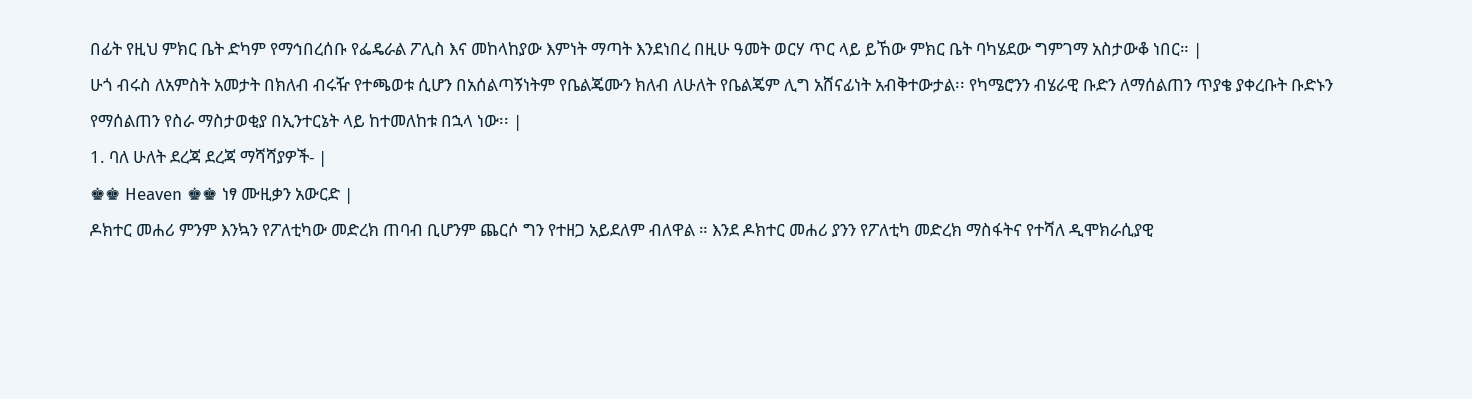በፊት የዚህ ምክር ቤት ድካም የማኅበረሰቡ የፌዴራል ፖሊስ እና መከላከያው እምነት ማጣት እንደነበረ በዚሁ ዓመት ወርሃ ጥር ላይ ይኸው ምክር ቤት ባካሄደው ግምገማ አስታውቆ ነበር። |
ሁጎ ብሩስ ለአምስት አመታት በክለብ ብሩዥ የተጫወቱ ሲሆን በአሰልጣኝነትም የቤልጄሙን ክለብ ለሁለት የቤልጄም ሊግ አሸናፊነት አብቅተውታል፡፡ የካሜሮንን ብሄራዊ ቡድን ለማሰልጠን ጥያቄ ያቀረቡት ቡድኑን የማሰልጠን የስራ ማስታወቂያ በኢንተርኔት ላይ ከተመለከቱ በኋላ ነው፡፡ |
1. ባለ ሁለት ደረጃ ደረጃ ማሻሻያዎች- |
♚♚ Heaven ♚♚ ነፃ ሙዚቃን አውርድ |
ዶክተር መሐሪ ምንም እንኳን የፖለቲካው መድረክ ጠባብ ቢሆንም ጨርሶ ግን የተዘጋ አይደለም ብለዋል ። እንደ ዶክተር መሐሪ ያንን የፖለቲካ መድረክ ማስፋትና የተሻለ ዲሞክራሲያዊ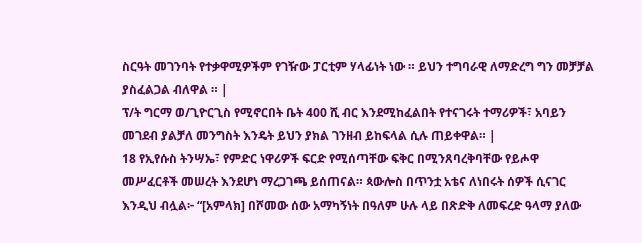ስርዓት መገንባት የተቃዋሚዎችም የገዥው ፓርቲም ሃላፊነት ነው ። ይህን ተግባራዊ ለማድረግ ግን መቻቻል ያስፈልጋል ብለዋል ። |
ፕ/ት ግርማ ወ/ጊዮርጊስ የሚኖርበት ቤት 400 ሺ ብር እንደሚከፈልበት የተናገሩት ተማሪዎች፣ አባይን መገደብ ያልቻለ መንግስት እንዴት ይህን ያክል ገንዘብ ይከፍላል ሲሉ ጠይቀዋል። |
18 የኢየሱስ ትንሣኤ፣ የምድር ነዋሪዎች ፍርድ የሚሰጣቸው ፍቅር በሚንጸባረቅባቸው የይሖዋ መሥፈርቶች መሠረት እንደሆነ ማረጋገጫ ይሰጠናል። ጳውሎስ በጥንቷ አቴና ለነበሩት ሰዎች ሲናገር እንዲህ ብሏል፦ “[አምላክ] በሾመው ሰው አማካኝነት በዓለም ሁሉ ላይ በጽድቅ ለመፍረድ ዓላማ ያለው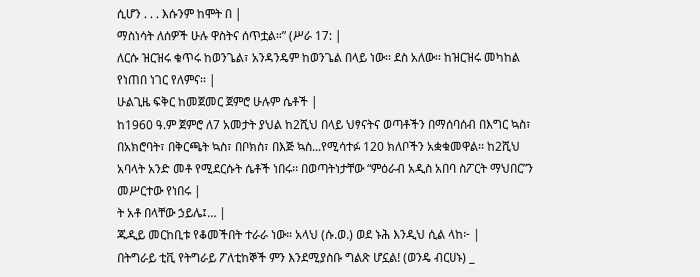ሲሆን . . . እሱንም ከሞት በ |
ማስነሳት ለሰዎች ሁሉ ዋስትና ሰጥቷል።” (ሥራ 17: |
ለርሱ ዝርዝሩ ቁጥሩ ከወንጌል፣ አንዳንዴም ከወንጌል በላይ ነው፡፡ ደስ አለው፡፡ ከዝርዝሩ መካከል የነጠበ ነገር የለምና፡፡ |
ሁልጊዜ ፍቅር ከመጀመር ጀምሮ ሁሉም ሴቶች |
ከ1960 ዓ.ም ጀምሮ ለ7 አመታት ያህል ከ2ሺህ በላይ ህፃናትና ወጣቶችን በማሰባሰብ በእግር ኳስ፣ በአክሮባት፣ በቅርጫት ኳስ፣ በቦክስ፣ በእጅ ኳስ...የሚሳተፉ 120 ክለቦችን አቋቁመዋል፡፡ ከ2ሺህ አባላት አንድ መቶ የሚደርሱት ሴቶች ነበሩ፡፡ በወጣትነታቸው “ምዕራብ አዲስ አበባ ስፖርት ማህበር”ን መሥርተው የነበሩ |
ት አቶ በላቸው ኃይሌ፤… |
ጁዲይ መርከቢቱ የቆመችበት ተራራ ነው። አላህ (ሱ.ወ.) ወደ ኑሕ እንዲህ ሲል ላከ፦ |
በትግራይ ቲቪ የትግራይ ፖለቲከኞች ምን እንደሚያስቡ ግልጽ ሆኗል! (ወንዴ ብርሀኑ) _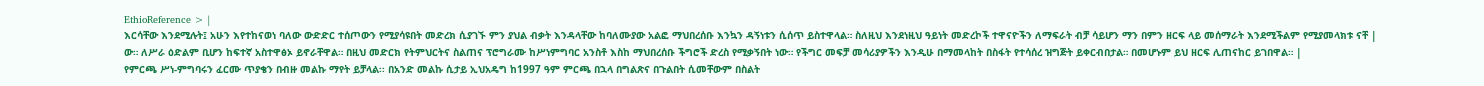EthioReference > |
እርሳቸው እንደሚሉት፤ አሁን እየተከናወነ ባለው ውድድር ተሰጦውን የሚያሳዩበት መድረክ ሲያገኙ ምን ያህል ብቃት እንዳላቸው ከባለሙያው አልፎ ማህበረሰቡ እንኳን ዳኝነቱን ሲሰጥ ይስተዋላል። ስለዚህ እንደነዚህ ዓይነት መድረኮች ተዋናዮችን ለማፍራት ብቻ ሳይሆን ማን በምን ዘርፍ ላይ መሰማራት እንደሚችልም የሚያመላክቱ ናቸ |
ው። ለሥራ ዕድልም ቢሆን ከፍተኛ አስተዋፅኦ ይኖራቸዋል። በዚህ መድርክ የትምህርትና ስልጠና ፕሮግራሙ ከሥነምግባር አንስቶ እስከ ማህበረሰቡ ችግሮች ድረስ የሚቃኝበት ነው። የችግር መፍቻ መሳሪያዎችን እንዲሁ በማመላከት በስፋት የተሳሰረ ዝግጅት ይቀርብበታል። በመሆኑም ይህ ዘርፍ ሊጠናከር ይገበዋል። |
የምርጫ ሥነ-ምግባሩን ፈርሙ ጥያቄን በብዙ መልኩ ማየት ይቻላል፡፡ በአንድ መልኩ ሲታይ ኢህአዴግ ከ1997 ዓም ምርጫ በኋላ በግልጽና በጉልበት ሲመቸውም በስልት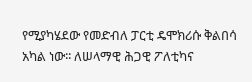የሚያካሄደው የመድብለ ፓርቲ ዴሞክሪሱ ቅልበሳ አካል ነው፡፡ ለሠላማዊ ሕጋዊ ፖለቲካና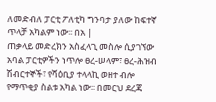ለመድብለ ፓርቲ ፖለቲካ ግንባታ ያለው ከፍተኛ ጥላቻ አካልም ነው፡፡ በአ |
ጠቃላይ መድረክን አስፈላጊ መስሎ ሲያገኘው አባል ፓርቲዎችን ነጥሎ ፀረ-ሠላም፣ ፀረ-ሕዝብ ሽብርተኞች፣ የሻዕቢያ ተላላኪ ወዘተ ብሎ የማጥቂያ ስልቱ አካል ነው፡፡ በመርህ ደረጃ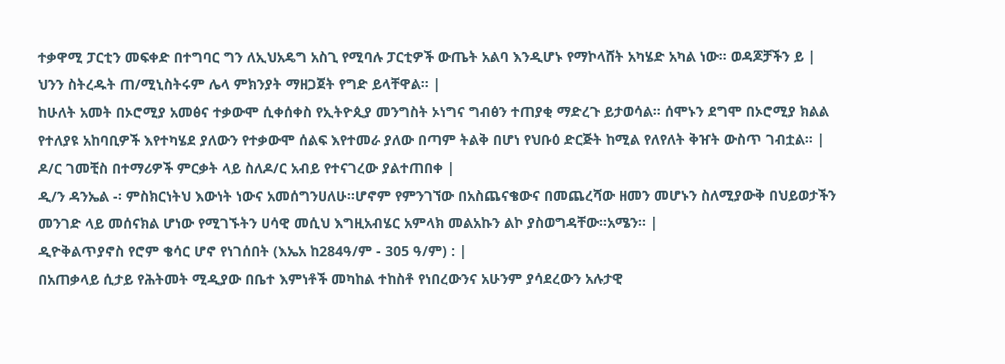ተቃዋሚ ፓርቲን መፍቀድ በተግባር ግን ለኢህአዴግ አስጊ የሚባሉ ፓርቲዎች ውጤት አልባ እንዲሆኑ የማኮላሸት አካሄድ አካል ነው፡፡ ወዳጆቻችን ይ |
ህንን ስትረዱት ጠ/ሚኒስትሩም ሌላ ምክንያት ማዘጋጀት የግድ ይላቸዋል፡፡ |
ከሁለት አመት በኦሮሚያ አመፅና ተቃውሞ ሲቀሰቀስ የኢትዮጲያ መንግስት ኦነግና ግብፅን ተጠያቂ ማድረጉ ይታወሳል። ሰሞኑን ደግሞ በኦሮሚያ ክልል የተለያዩ አከባቢዎች እየተካሄደ ያለውን የተቃውሞ ሰልፍ እየተመራ ያለው በጣም ትልቅ በሆነ የህቡዕ ድርጅት ከሚል የለየለት ቅዠት ውስጥ ገብቷል። |
ዶ/ር ገመቺስ በተማሪዎች ምርቃት ላይ ስለዶ/ር አብይ የተናገረው ያልተጠበቀ |
ዲ/ን ዳንኤል -፡ ምስክርነትህ እውነት ነውና አመሰግንሀለሁ፡፡ሆኖም የምንገኘው በአስጨናቄውና በመጨረሻው ዘመን መሆኑን ስለሚያውቅ በህይወታችን መንገድ ላይ መሰናክል ሆነው የሚገኙትን ሀሳዊ መሲህ እግዚአብሄር አምላክ መልአኩን ልኮ ያስወግዳቸው፡፡አሜን፡፡ |
ዲዮቅልጥያኖስ የሮም ቄሳር ሆኖ የነገሰበት (እኤአ ከ284ዓ/ም - 305 ዓ/ም) : |
በአጠቃላይ ሲታይ የሕትመት ሚዲያው በቤተ እምነቶች መካከል ተከስቶ የነበረውንና አሁንም ያሳደረውን አሉታዊ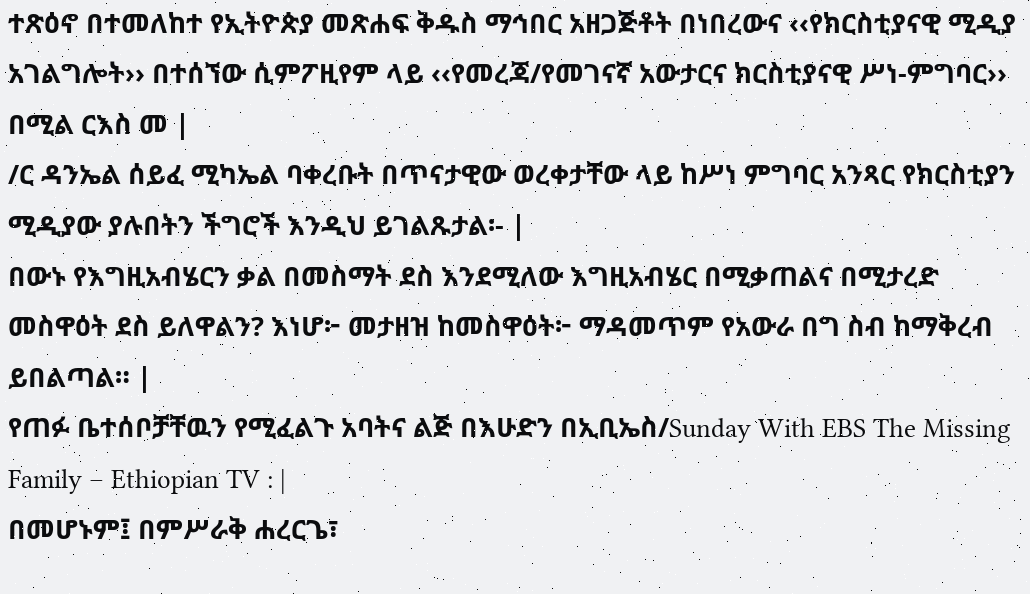ተጽዕኖ በተመለከተ የኢትዮጵያ መጽሐፍ ቅዱስ ማኅበር አዘጋጅቶት በነበረውና ‹‹የክርስቲያናዊ ሚዲያ አገልግሎት›› በተሰኘው ሲምፖዚየም ላይ ‹‹የመረጃ/የመገናኛ አውታርና ክርስቲያናዊ ሥነ-ምግባር›› በሚል ርእስ መ |
/ር ዳንኤል ሰይፈ ሚካኤል ባቀረቡት በጥናታዊው ወረቀታቸው ላይ ከሥነ ምግባር አንጻር የክርስቲያን ሚዲያው ያሉበትን ችግሮች እንዲህ ይገልጹታል፡- |
በውኑ የእግዚአብሄርን ቃል በመስማት ደስ እንደሚለው እግዚአብሄር በሚቃጠልና በሚታረድ መስዋዕት ደስ ይለዋልን? እነሆ፦ መታዘዝ ከመስዋዕት፦ ማዳመጥም የአውራ በግ ስብ ከማቅረብ ይበልጣል። |
የጠፉ ቤተሰቦቻቸዉን የሚፈልጉ አባትና ልጅ በእሁድን በኢቢኤስ/Sunday With EBS The Missing Family – Ethiopian TV : |
በመሆኑም፤ በምሥራቅ ሐረርጌ፣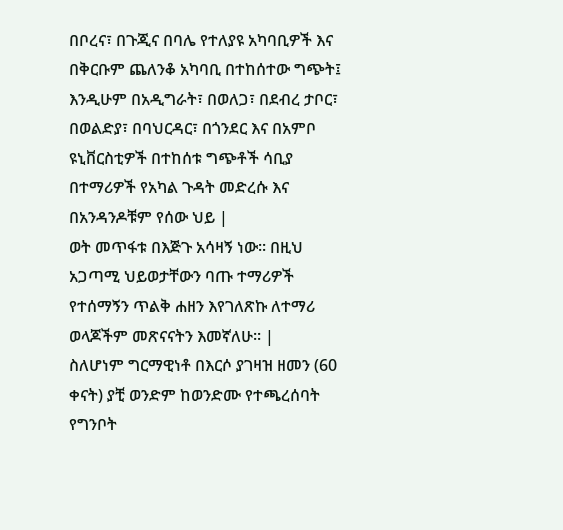በቦረና፣ በጉጂና በባሌ የተለያዩ አካባቢዎች እና በቅርቡም ጨለንቆ አካባቢ በተከሰተው ግጭት፤ እንዲሁም በአዲግራት፣ በወለጋ፣ በደብረ ታቦር፣ በወልድያ፣ በባህርዳር፣ በጎንደር እና በአምቦ ዩኒቨርስቲዎች በተከሰቱ ግጭቶች ሳቢያ በተማሪዎች የአካል ጉዳት መድረሱ እና በአንዳንዶቹም የሰው ህይ |
ወት መጥፋቱ በእጅጉ አሳዛኝ ነው፡፡ በዚህ አጋጣሚ ህይወታቸውን ባጡ ተማሪዎች የተሰማኝን ጥልቅ ሐዘን እየገለጽኩ ለተማሪ ወላጆችም መጽናናትን እመኛለሁ፡፡ |
ስለሆነም ግርማዊነቶ በእርሶ ያገዛዝ ዘመን (60 ቀናት) ያቺ ወንድም ከወንድሙ የተጫረሰባት የግንቦት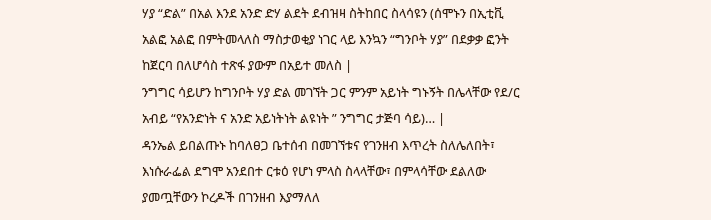ሃያ “ድል” በአል እንደ አንድ ድሃ ልደት ደብዝዛ ስትከበር ስላሳዩን (ሰሞኑን በኢቲቪ አልፎ አልፎ በምትመላለስ ማስታወቂያ ነገር ላይ እንኳን “ግንቦት ሃያ” በደቃቃ ፎንት ከጀርባ በለሆሳስ ተጽፋ ያውም በአይተ መለስ |
ንግግር ሳይሆን ከግንቦት ሃያ ድል መገኘት ጋር ምንም አይነት ግኑኝት በሌላቸው የደ/ር አብይ “የአንድነት ና አንድ አይነትነት ልዩነት ” ንግግር ታጅባ ሳይ)… |
ዳንኤል ይበልጡኑ ከባለፀጋ ቤተሰብ በመገኘቱና የገንዘብ እጥረት ስለሌለበት፣ እነሱራፌል ደግሞ አንደበተ ርቱዕ የሆነ ምላስ ስላላቸው፣ በምላሳቸው ደልለው ያመጧቸውን ኮረዶች በገንዘብ እያማለለ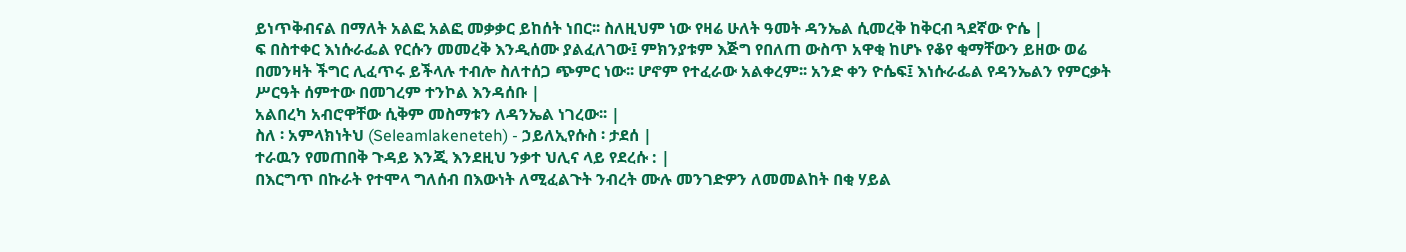ይነጥቅብናል በማለት አልፎ አልፎ መቃቃር ይከሰት ነበር፡፡ ስለዚህም ነው የዛሬ ሁለት ዓመት ዳንኤል ሲመረቅ ከቅርብ ጓደኛው ዮሴ |
ፍ በስተቀር እነሱራፌል የርሱን መመረቅ እንዲሰሙ ያልፈለገው፤ ምክንያቱም እጅግ የበለጠ ውስጥ አዋቂ ከሆኑ የቆየ ቂማቸውን ይዘው ወሬ በመንዛት ችግር ሊፈጥሩ ይችላሉ ተብሎ ስለተሰጋ ጭምር ነው፡፡ ሆኖም የተፈራው አልቀረም፡፡ አንድ ቀን ዮሴፍ፤ እነሱራፌል የዳንኤልን የምርቃት ሥርዓት ሰምተው በመገረም ተንኮል እንዳሰቡ |
አልበረካ አብሮዋቸው ሲቅም መስማቱን ለዳንኤል ነገረው፡፡ |
ስለ ፡ አምላክነትህ (Seleamlakeneteh) - ኃይለኢየሱስ ፡ ታደሰ |
ተራዉን የመጠበቅ ጉዳይ እንጂ እንደዚህ ንቃተ ህሊና ላይ የደረሱ : |
በእርግጥ በኩራት የተሞላ ግለሰብ በእውነት ለሚፈልጉት ንብረት ሙሉ መንገድዎን ለመመልከት በቂ ሃይል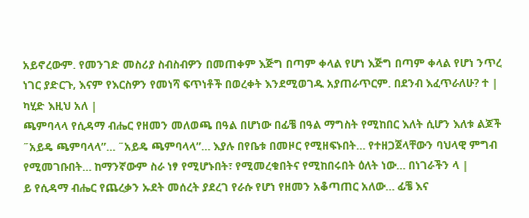አይኖረውም. የመንገድ መስሪያ ስብስብዎን በመጠቀም እጅግ በጣም ቀላል የሆነ እጅግ በጣም ቀላል የሆነ ንጥረ ነገር ያድርጉ, እናም የእርስዎን የመነሻ ፍጥነቶች በወረቀት እንደሚወገዱ አያጠራጥርም. በደንብ እፈጥራለሁ? ተ |
ካሂድ እዚህ አለ |
ጫምባላላ የሲዳማ ብሔር የዘመን መለወጫ በዓል በሆነው በፊቼ በዓል ማግስት የሚከበር እለት ሲሆን እለቱ ልጆች ˝አይዴ ጫምባላላ”… ˝አይዴ ጫምባላላ”… እያሉ በየቤቱ በመዞር የሚዘፍኑበት… የተዘጋጀላቸውን ባህላዊ ምግብ የሚመገቡበት… ከማንኛውም ስራ ነፃ የሚሆኑበት፣ የሚመረቁበትና የሚከበሩበት ዕለት ነው… በነገራችን ላ |
ይ የሲዳማ ብሔር የጨረቃን ኡደት መሰረት ያደረገ የራሱ የሆነ የዘመን አቆጣጠር አለው… ፊቼ እና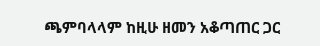ጫምባላላም ከዚሁ ዘመን አቆጣጠር ጋር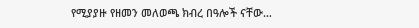የሚያያዙ የዘመን መለወጫ ክብረ በዓሎች ናቸው…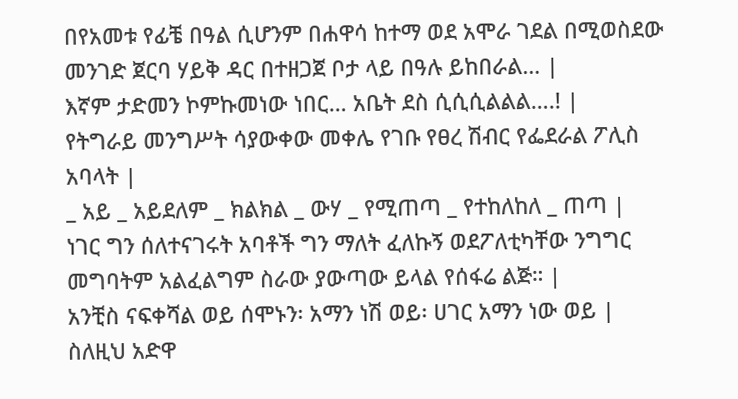በየአመቱ የፊቼ በዓል ሲሆንም በሐዋሳ ከተማ ወደ አሞራ ገደል በሚወስደው መንገድ ጀርባ ሃይቅ ዳር በተዘጋጀ ቦታ ላይ በዓሉ ይከበራል… |
እኛም ታድመን ኮምኩመነው ነበር… አቤት ደስ ሲሲሲልልል….! |
የትግራይ መንግሥት ሳያውቀው መቀሌ የገቡ የፀረ ሽብር የፌደራል ፖሊስ አባላት |
_ አይ _ አይደለም _ ክልክል _ ውሃ _ የሚጠጣ _ የተከለከለ _ ጠጣ |
ነገር ግን ሰለተናገሩት አባቶች ግን ማለት ፈለኩኝ ወደፖለቲካቸው ንግግር መግባትም አልፈልግም ስራው ያውጣው ይላል የሰፋሬ ልጅ። |
አንቺስ ናፍቀሻል ወይ ሰሞኑን፡ አማን ነሽ ወይ፡ ሀገር አማን ነው ወይ |
ስለዚህ አድዋ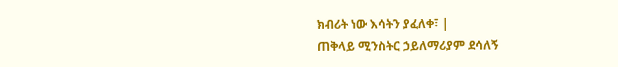ክብሪት ነው እሳትን ያፈለቀ፣ |
ጠቅላይ ሚንስትር ኃይለማሪያም ደሳለኝ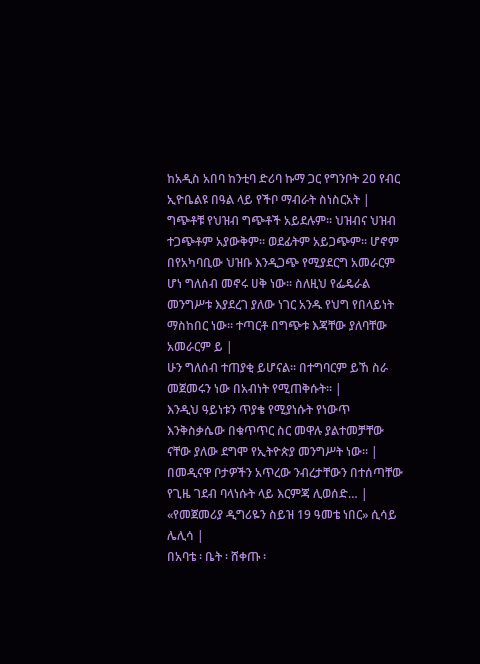ከአዲስ አበባ ከንቲባ ድሪባ ኩማ ጋር የግንቦት 2ዐ የብር ኢዮቤልዩ በዓል ላይ የችቦ ማብራት ስነስርአት |
ግጭቶቹ የህዝብ ግጭቶች አይደሉም፡፡ ህዝብና ህዝብ ተጋጭቶም አያውቅም፡፡ ወደፊትም አይጋጭም፡፡ ሆኖም በየአካባቢው ህዝቡ እንዲጋጭ የሚያደርግ አመራርም ሆነ ግለሰብ መኖሩ ሀቅ ነው፡፡ ስለዚህ የፌዴራል መንግሥቱ እያደረገ ያለው ነገር አንዱ የህግ የበላይነት ማስከበር ነው፡፡ ተጣርቶ በግጭቱ እጃቸው ያለባቸው አመራርም ይ |
ሁን ግለሰብ ተጠያቂ ይሆናል፡፡ በተግባርም ይኸ ስራ መጀመሩን ነው በአብነት የሚጠቅሱት፡፡ |
እንዲህ ዓይነቱን ጥያቄ የሚያነሱት የነውጥ እንቅስቃሴው በቁጥጥር ስር መዋሉ ያልተመቻቸው ናቸው ያለው ደግሞ የኢትዮጵያ መንግሥት ነው። |
በመዲናዋ ቦታዎችን አጥረው ንብረታቸውን በተሰጣቸው የጊዜ ገደብ ባላነሱት ላይ እርምጃ ሊወሰድ… |
«የመጀመሪያ ዲግሪዬን ስይዝ 19 ዓመቴ ነበር» ሲሳይ ሌሊሳ |
በአባቴ ፡ ቤት ፡ ሸቀጡ ፡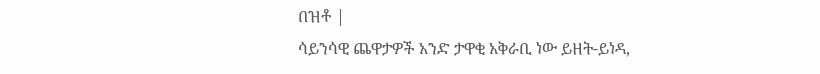በዝቶ |
ሳይንሳዊ ጨዋታዎች አንድ ታዋቂ አቅራቢ ነው ይዘት-ይነዳ,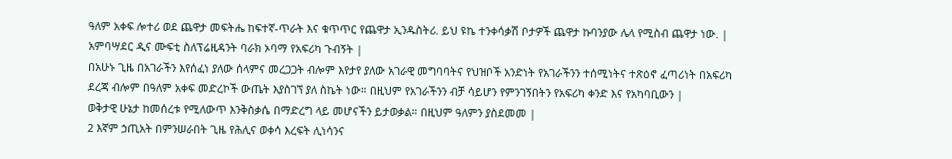ዓለም አቀፍ ሎተሪ ወደ ጨዋታ መፍትሔ ከፍተኛ-ጥራት እና ቁጥጥር የጨዋታ ኢንዱስትሪ. ይህ ዩኬ ተንቀሳቃሽ ቦታዎች ጨዋታ ኩባንያው ሌላ የሚስብ ጨዋታ ነው. |
አምባሣደር ዲና ሙፍቲ ስለፕሬዚዳንት ባራክ ኦባማ የአፍሪካ ጉብኝት |
በአሁኑ ጊዜ በአገራችን እየሰፈነ ያለው ሰላምና መረጋጋት ብሎም እየታየ ያለው አገራዊ መግባባትና የህዝቦች አንድነት የአገራችንን ተሰሚነትና ተጽዕኖ ፈጣሪነት በአፍሪካ ደረጃ ብሎም በዓለም አቀፍ መድረኮች ውጤት እያስገኘ ያለ ስኬት ነው። በዚህም የአገራችንን ብቻ ሳይሆን የምንገኝበትን የአፍሪካ ቀንድ እና የአካባቢውን |
ወቅታዊ ሁኔታ ከመሰረቱ የሚለውጥ እንቅስቃሴ በማድረግ ላይ መሆናችን ይታወቃል። በዚህም ዓለምን ያስደመመ |
2 እኛም ኃጢአት በምንሠራበት ጊዜ የሕሊና ወቀሳ እረፍት ሊነሳንና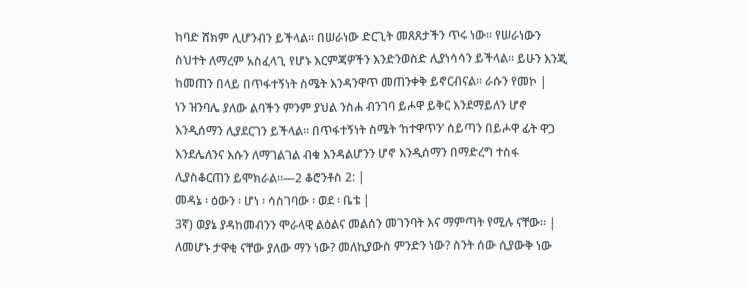ከባድ ሸክም ሊሆንብን ይችላል። በሠራነው ድርጊት መጸጸታችን ጥሩ ነው። የሠራነውን ስህተት ለማረም አስፈላጊ የሆኑ እርምጃዎችን እንድንወስድ ሊያነሳሳን ይችላል። ይሁን እንጂ ከመጠን በላይ በጥፋተኝነት ስሜት እንዳንዋጥ መጠንቀቅ ይኖርብናል። ራሱን የመኮ |
ነን ዝንባሌ ያለው ልባችን ምንም ያህል ንስሐ ብንገባ ይሖዋ ይቅር እንደማይለን ሆኖ እንዲሰማን ሊያደርገን ይችላል። በጥፋተኝነት ስሜት ‘ከተዋጥን’ ሰይጣን በይሖዋ ፊት ዋጋ እንደሌለንና እሱን ለማገልገል ብቁ እንዳልሆንን ሆኖ እንዲሰማን በማድረግ ተስፋ ሊያስቆርጠን ይሞክራል።—2 ቆሮንቶስ 2: |
መዳኔ ፡ ዕውን ፡ ሆነ ፡ ሳስገባው ፡ ወደ ፡ ቤቴ |
3ኛ) ወያኔ ያዳከመብንን ሞራላዊ ልዕልና መልሰን መገንባት እና ማምጣት የሚሉ ናቸው። |
ለመሆኑ ታዋቂ ናቸው ያለው ማን ነው? መለኪያውስ ምንድን ነው? ስንት ሰው ሲያውቅ ነው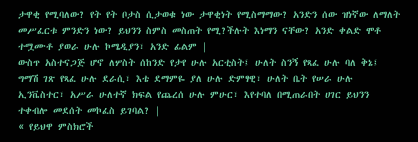ታዋቂ የሚባለው? የት የት ቦታስ ሲታወቁ ነው ታዋቂነት የሚስማማው? አንድን ሰው ዝነኛው ለማለት መሥፈርቱ ምንድን ነው? ይህንን ስምስ መስጠት የሚ?ችሉት እነማን ናቸው? አንድ ቀልድ ሞቶ ተሟሙቶ ያወራ ሁሉ ኮሜዲያን፣ አንድ ፊልም |
ውስጥ አስተናጋጅ ሆኖ ለሦስት ሰከንድ የታየ ሁሉ አርቲስት፤ ሁለት ስንኝ የጻፈ ሁሉ ባለ ቅኔ፤ ግማሽ ገጽ የጻፈ ሁሉ ደራሲ፣ እቴ ደማምዬ ያለ ሁሉ ድምፃዊ፣ ሁለት ቤት የሠራ ሁሉ ኢንቬስተር፣ አሥራ ሁለተኛ ክፍል የጨረሰ ሁሉ ምሁር፣ እየተባለ በሚጠራበት ሀገር ይህንን ተቀብሎ መደሰት መኮፈስ ይገባል? |
« የይህዋ ምስክሮች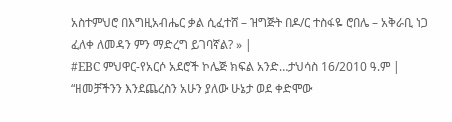አስተምህሮ በእግዚአብሔር ቃል ሲፈተሸ – ዝግጅት በዶ/ር ተስፋዬ ሮበሌ – አቅራቢ ነጋ ፈለቀ ለመዳን ምን ማድረግ ይገባኛል? » |
#EBC ምህዋር-የአርሶ አደሮች ኮሌጅ ክፍል አንድ…ታህሳስ 16/2010 ዓ.ም |
“ዘመቻችንን እንደጨረስን አሁን ያለው ሁኔታ ወደ ቀድሞው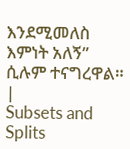እንደሚመለስ እምነት አለኝ” ሲሉም ተናግረዋል። |
Subsets and Splits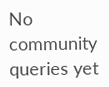No community queries yet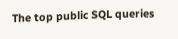The top public SQL queries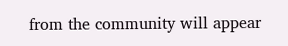from the community will appear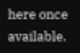here once available.